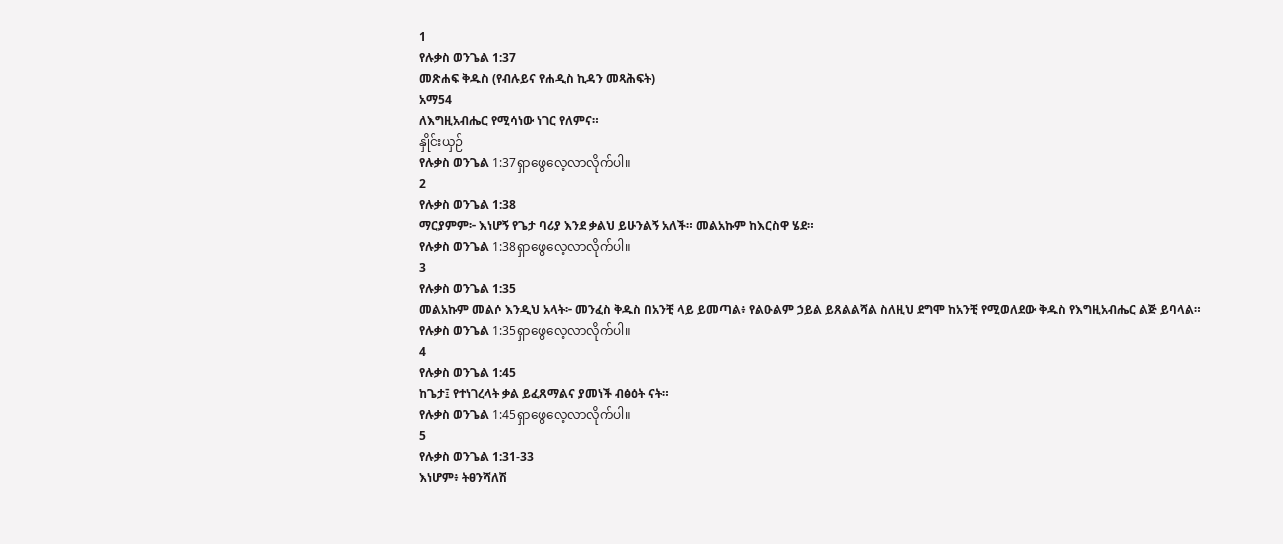1
የሉቃስ ወንጌል 1:37
መጽሐፍ ቅዱስ (የብሉይና የሐዲስ ኪዳን መጻሕፍት)
አማ54
ለእግዚአብሔር የሚሳነው ነገር የለምና።
နှိုင်းယှဉ်
የሉቃስ ወንጌል 1:37ရှာဖွေလေ့လာလိုက်ပါ။
2
የሉቃስ ወንጌል 1:38
ማርያምም፦ እነሆኝ የጌታ ባሪያ እንደ ቃልህ ይሁንልኝ አለች። መልአኩም ከእርስዋ ሄደ።
የሉቃስ ወንጌል 1:38ရှာဖွေလေ့လာလိုက်ပါ။
3
የሉቃስ ወንጌል 1:35
መልአኩም መልሶ እንዲህ አላት፦ መንፈስ ቅዱስ በአንቺ ላይ ይመጣል፥ የልዑልም ኃይል ይጸልልሻል ስለዚህ ደግሞ ከአንቺ የሚወለደው ቅዱስ የእግዚአብሔር ልጅ ይባላል።
የሉቃስ ወንጌል 1:35ရှာဖွေလေ့လာလိုက်ပါ။
4
የሉቃስ ወንጌል 1:45
ከጌታ፤ የተነገረላት ቃል ይፈጸማልና ያመነች ብፅዕት ናት።
የሉቃስ ወንጌል 1:45ရှာဖွေလေ့လာလိုက်ပါ။
5
የሉቃስ ወንጌል 1:31-33
እነሆም፥ ትፀንሻለሽ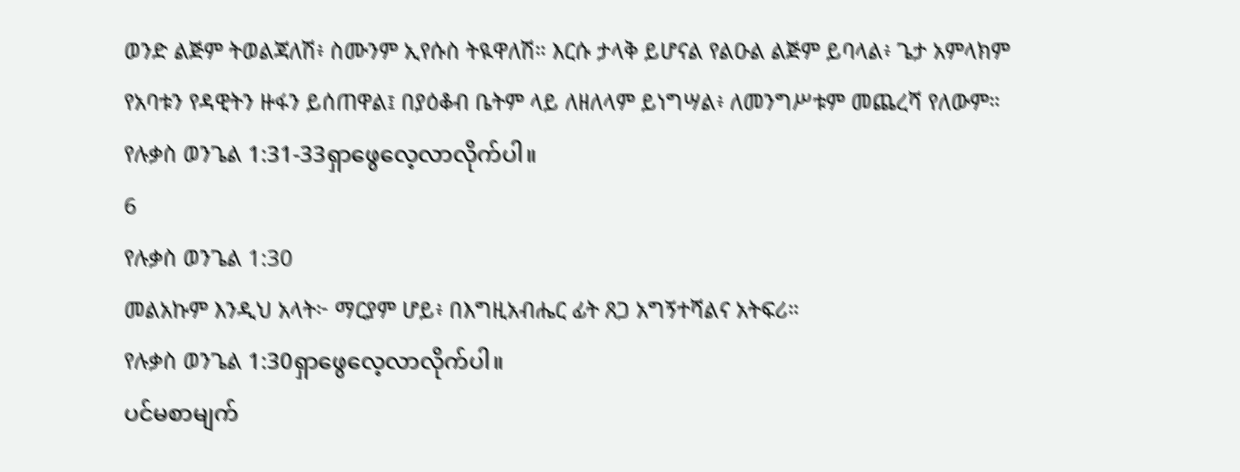ወንድ ልጅም ትወልጃለሽ፥ ስሙንም ኢየሱስ ትዪዋለሽ። እርሱ ታላቅ ይሆናል የልዑል ልጅም ይባላል፥ ጌታ አምላክም የአባቱን የዳዊትን ዙፋን ይሰጠዋል፤ በያዕቆብ ቤትም ላይ ለዘለላም ይነግሣል፥ ለመንግሥቱም መጨረሻ የለውም።
የሉቃስ ወንጌል 1:31-33ရှာဖွေလေ့လာလိုက်ပါ။
6
የሉቃስ ወንጌል 1:30
መልአኩም እንዲህ አላት፦ ማርያም ሆይ፥ በእግዚአብሔር ፊት ጸጋ አግኝተሻልና አትፍሪ።
የሉቃስ ወንጌል 1:30ရှာဖွေလေ့လာလိုက်ပါ။
ပင်မစာမျက်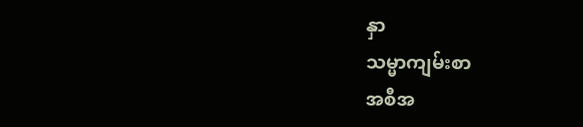နှာ
သမ္မာကျမ်းစာ
အစီအ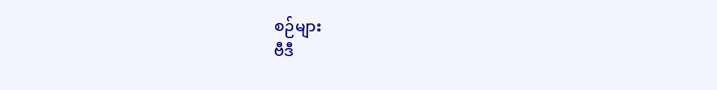စဉ်များ
ဗီဒီ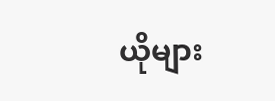ယိုများ